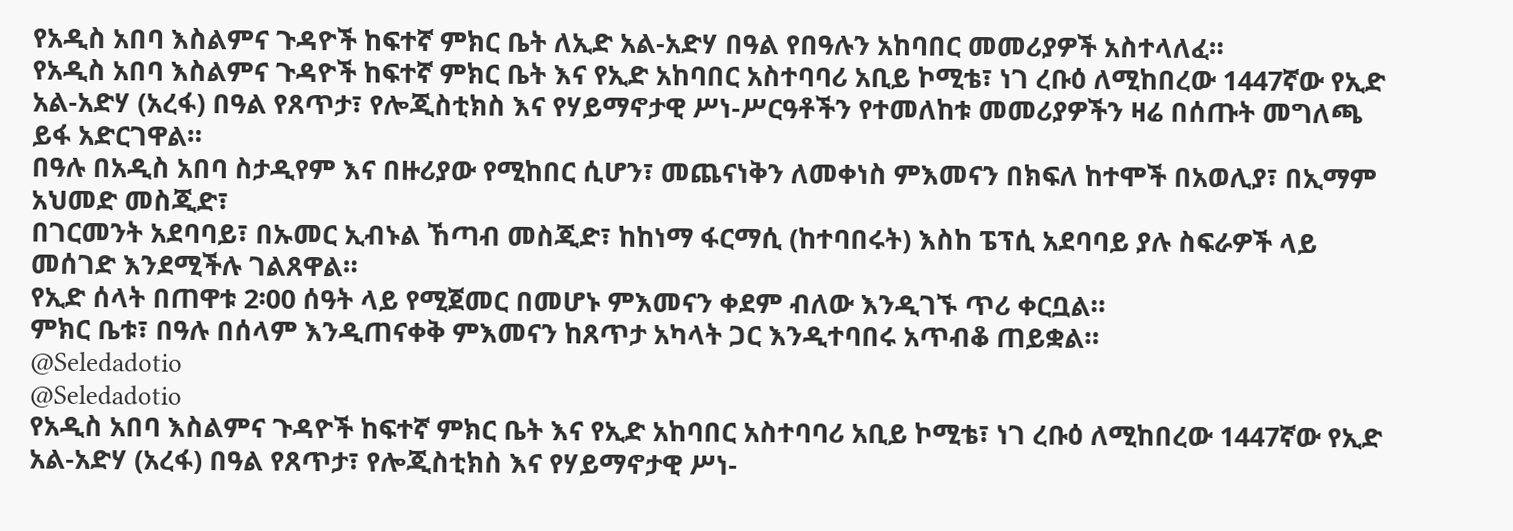የአዲስ አበባ እስልምና ጉዳዮች ከፍተኛ ምክር ቤት ለኢድ አል-አድሃ በዓል የበዓሉን አከባበር መመሪያዎች አስተላለፈ።
የአዲስ አበባ እስልምና ጉዳዮች ከፍተኛ ምክር ቤት እና የኢድ አከባበር አስተባባሪ አቢይ ኮሚቴ፣ ነገ ረቡዕ ለሚከበረው 1447ኛው የኢድ አል-አድሃ (አረፋ) በዓል የጸጥታ፣ የሎጂስቲክስ እና የሃይማኖታዊ ሥነ-ሥርዓቶችን የተመለከቱ መመሪያዎችን ዛሬ በሰጡት መግለጫ ይፋ አድርገዋል።
በዓሉ በአዲስ አበባ ስታዲየም እና በዙሪያው የሚከበር ሲሆን፣ መጨናነቅን ለመቀነስ ምእመናን በክፍለ ከተሞች በአወሊያ፣ በኢማም አህመድ መስጂድ፣
በገርመንት አደባባይ፣ በኡመር ኢብኑል ኸጣብ መስጂድ፣ ከከነማ ፋርማሲ (ከተባበሩት) እስከ ፔፕሲ አደባባይ ያሉ ስፍራዎች ላይ መሰገድ እንደሚችሉ ገልጸዋል።
የኢድ ሰላት በጠዋቱ 2፡00 ሰዓት ላይ የሚጀመር በመሆኑ ምእመናን ቀደም ብለው እንዲገኙ ጥሪ ቀርቧል።
ምክር ቤቱ፣ በዓሉ በሰላም እንዲጠናቀቅ ምእመናን ከጸጥታ አካላት ጋር እንዲተባበሩ አጥብቆ ጠይቋል።
@Seledadotio
@Seledadotio
የአዲስ አበባ እስልምና ጉዳዮች ከፍተኛ ምክር ቤት እና የኢድ አከባበር አስተባባሪ አቢይ ኮሚቴ፣ ነገ ረቡዕ ለሚከበረው 1447ኛው የኢድ አል-አድሃ (አረፋ) በዓል የጸጥታ፣ የሎጂስቲክስ እና የሃይማኖታዊ ሥነ-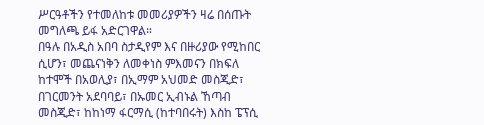ሥርዓቶችን የተመለከቱ መመሪያዎችን ዛሬ በሰጡት መግለጫ ይፋ አድርገዋል።
በዓሉ በአዲስ አበባ ስታዲየም እና በዙሪያው የሚከበር ሲሆን፣ መጨናነቅን ለመቀነስ ምእመናን በክፍለ ከተሞች በአወሊያ፣ በኢማም አህመድ መስጂድ፣
በገርመንት አደባባይ፣ በኡመር ኢብኑል ኸጣብ መስጂድ፣ ከከነማ ፋርማሲ (ከተባበሩት) እስከ ፔፕሲ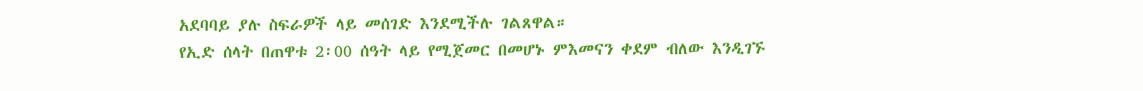አደባባይ ያሉ ስፍራዎች ላይ መሰገድ እንደሚችሉ ገልጸዋል።
የኢድ ሰላት በጠዋቱ 2፡00 ሰዓት ላይ የሚጀመር በመሆኑ ምእመናን ቀደም ብለው እንዲገኙ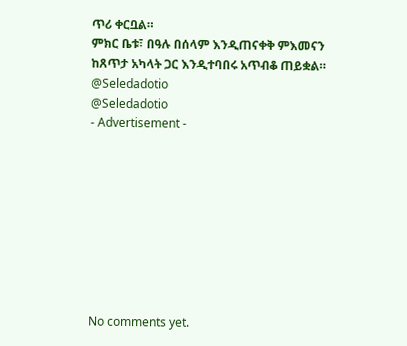ጥሪ ቀርቧል።
ምክር ቤቱ፣ በዓሉ በሰላም እንዲጠናቀቅ ምእመናን ከጸጥታ አካላት ጋር እንዲተባበሩ አጥብቆ ጠይቋል።
@Seledadotio
@Seledadotio
- Advertisement -









No comments yet.